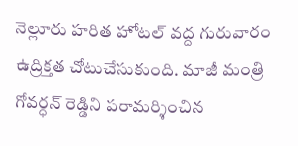నెల్లూరు హరిత హోటల్ వద్ద గురువారం ఉద్రిక్తత చోటుచేసుకుంది. మాజీ మంత్రి గోవర్ధన్ రెడ్డిని పరామర్శించిన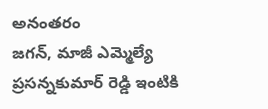అనంతరం
జగన్, మాజీ ఎమ్మెల్యే ప్రసన్నకుమార్ రెడ్డి ఇంటికి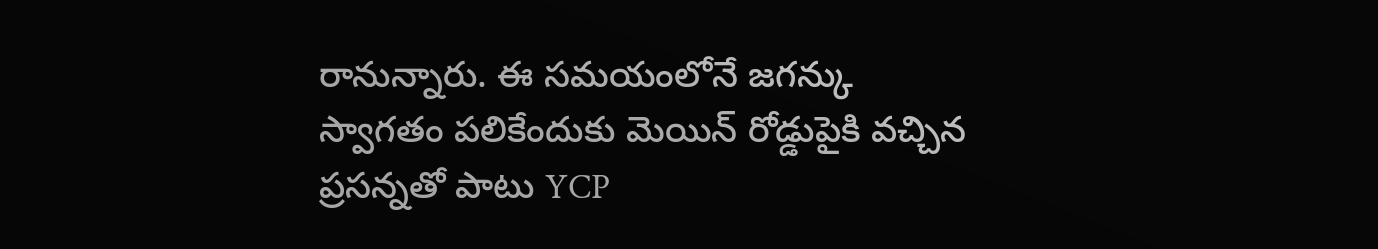రానున్నారు. ఈ సమయంలోనే జగన్కు స్వాగతం పలికేందుకు మెయిన్ రోడ్డుపైకి వచ్చిన ప్రసన్నతో పాటు YCP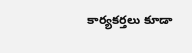కార్యకర్తలు కూడా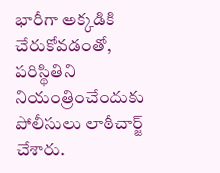భారీగా అక్కడికి చేరుకోవడంతో, పరిస్థితిని నియంత్రించేందుకు పోలీసులు లాఠీచార్జ్ చేశారు.